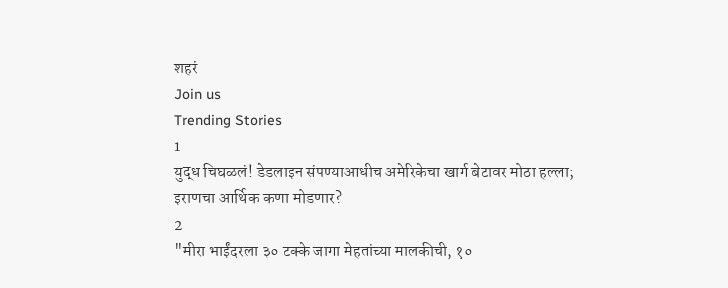शहरं
Join us
Trending Stories
1
युद्ध चिघळलं! डेडलाइन संपण्याआधीच अमेरिकेचा खार्ग बेटावर मोठा हल्ला; इराणचा आर्थिक कणा मोडणार?
2
"मीरा भाईंदरला ३० टक्के जागा मेहतांच्या मालकीची, १०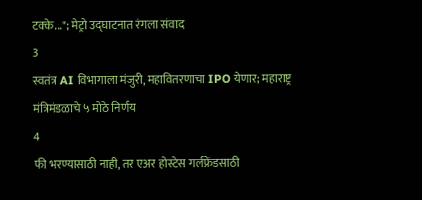टक्के..."; मेट्रो उद्घाटनात रंगला संवाद
3
स्वतंत्र AI विभागाला मंजुरी, महावितरणाचा IPO येणार; महाराष्ट्र मंत्रिमंडळाचे ५ मोठे निर्णय
4
फी भरण्यासाठी नाही, तर एअर होस्टेस गर्लफ्रेंडसाठी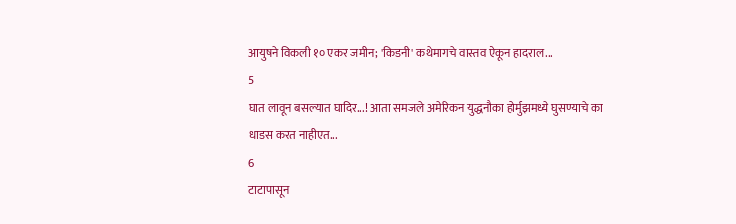आयुषने विकली १० एकर जमीन; 'किडनी' कथेमागचे वास्तव ऐकून हादराल...
5
घात लावून बसल्यात घादिर...! आता समजले अमेरिकन युद्धनौका होर्मुझमध्ये घुसण्याचे का धाडस करत नाहीएत...
6
टाटापासून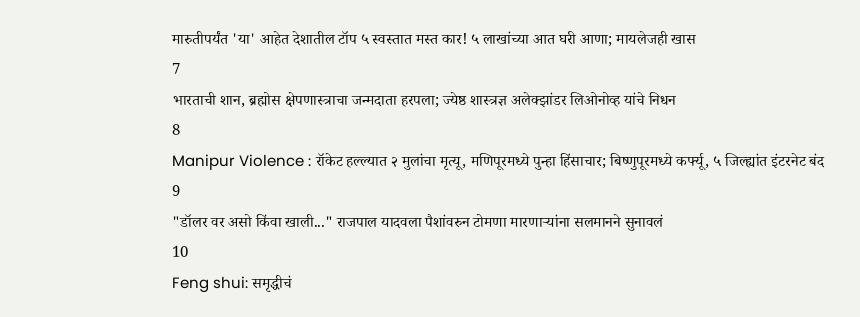मारुतीपर्यंत 'या' आहेत देशातील टॉप ५ स्वस्तात मस्त कार! ५ लाखांच्या आत घरी आणा; मायलेजही खास
7
भारताची शान, ब्रह्मोस क्षेपणास्त्राचा जन्मदाता हरपला; ज्येष्ठ शास्त्रज्ञ अलेक्झांडर लिओनोव्ह यांचे निधन
8
Manipur Violence : रॉकेट हल्ल्यात २ मुलांचा मृत्यू, मणिपूरमध्ये पुन्हा हिंसाचार; बिष्णुपूरमध्ये कर्फ्यू, ५ जिल्ह्यांत इंटरनेट बंद
9
"डॉलर वर असो किंवा खाली..." राजपाल यादवला पैशांवरुन टोमणा मारणाऱ्यांना सलमानने सुनावलं
10
Feng shui: समृद्धीचं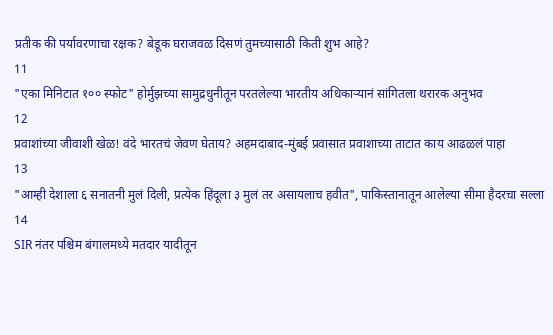प्रतीक की पर्यावरणाचा रक्षक? बेडूक घराजवळ दिसणं तुमच्यासाठी किती शुभ आहे?
11
"एका मिनिटात १०० स्फोट" होर्मुझच्या सामुद्रधुनीतून परतलेल्या भारतीय अधिकाऱ्यानं सांगितला थरारक अनुभव
12
प्रवाशांच्या जीवाशी खेळ! वंदे भारतचं जेवण घेताय? अहमदाबाद-मुंबई प्रवासात प्रवाशाच्या ताटात काय आढळलं पाहा
13
"आम्ही देशाला ६ सनातनी मुलं दिली, प्रत्येक हिंदूला ३ मुलं तर असायलाच हवीत", पाकिस्तानातून आलेल्या सीमा हैदरचा सल्ला
14
SIR नंतर पश्चिम बंगालमध्ये मतदार यादीतून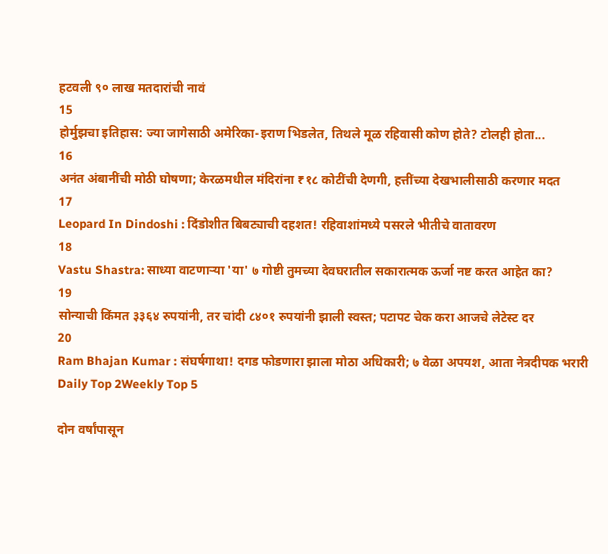हटवली ९० लाख मतदारांची नावं
15
होर्मुझचा इतिहास: ज्या जागेसाठी अमेरिका-इराण भिडलेत, तिथले मूळ रहिवासी कोण होते? टोलही होता...
16
अनंत अंबानींची मोठी घोषणा; केरळमधील मंदिरांना ₹१८ कोटींची देणगी, हत्तींच्या देखभालीसाठी करणार मदत
17
Leopard In Dindoshi : दिंडोशीत बिबट्याची दहशत! रहिवाशांमध्ये पसरले भीतीचे वातावरण
18
Vastu Shastra: साध्या वाटणाऱ्या 'या' ७ गोष्टी तुमच्या देवघरातील सकारात्मक ऊर्जा नष्ट करत आहेत का?
19
सोन्याची किंमत ३३६४ रुपयांनी, तर चांदी ८४०१ रुपयांनी झाली स्वस्त; पटापट चेक करा आजचे लेटेस्ट दर
20
Ram Bhajan Kumar : संघर्षगाथा! दगड फोडणारा झाला मोठा अधिकारी; ७ वेळा अपयश, आता नेत्रदीपक भरारी
Daily Top 2Weekly Top 5

दोन वर्षांपासून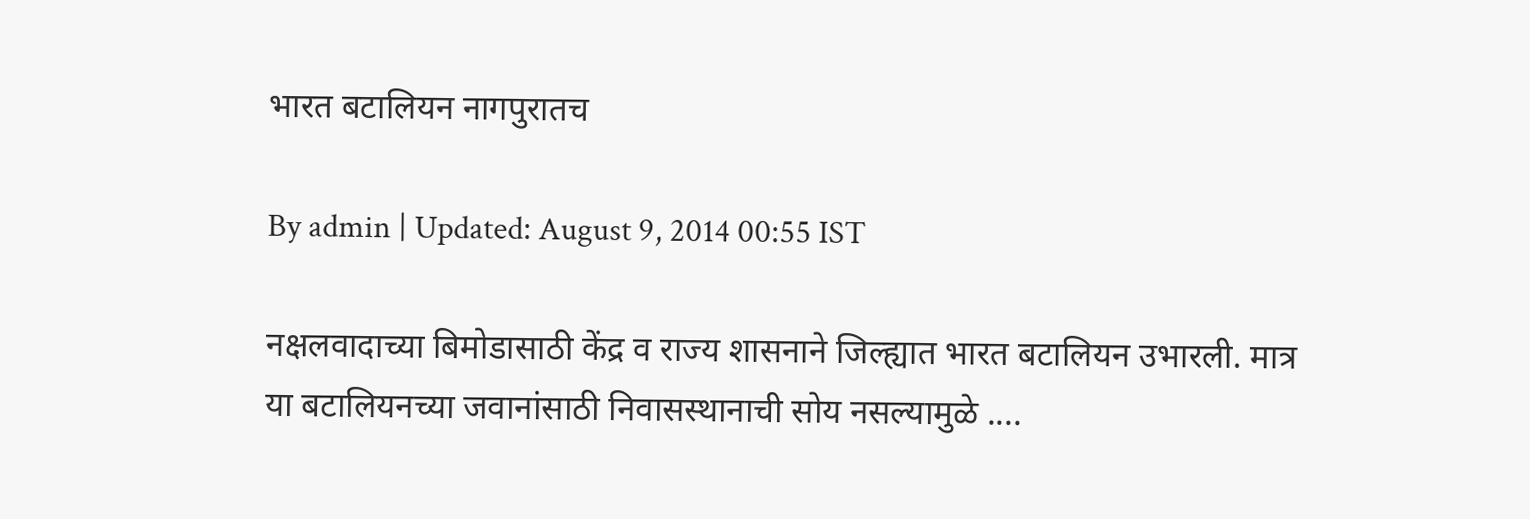भारत बटालियन नागपुरातच

By admin | Updated: August 9, 2014 00:55 IST

नक्षलवादाच्या बिमोडासाठी केंद्र व राज्य शासनाने जिल्ह्यात भारत बटालियन उभारली. मात्र या बटालियनच्या जवानांसाठी निवासस्थानाची सोय नसल्यामुळे ....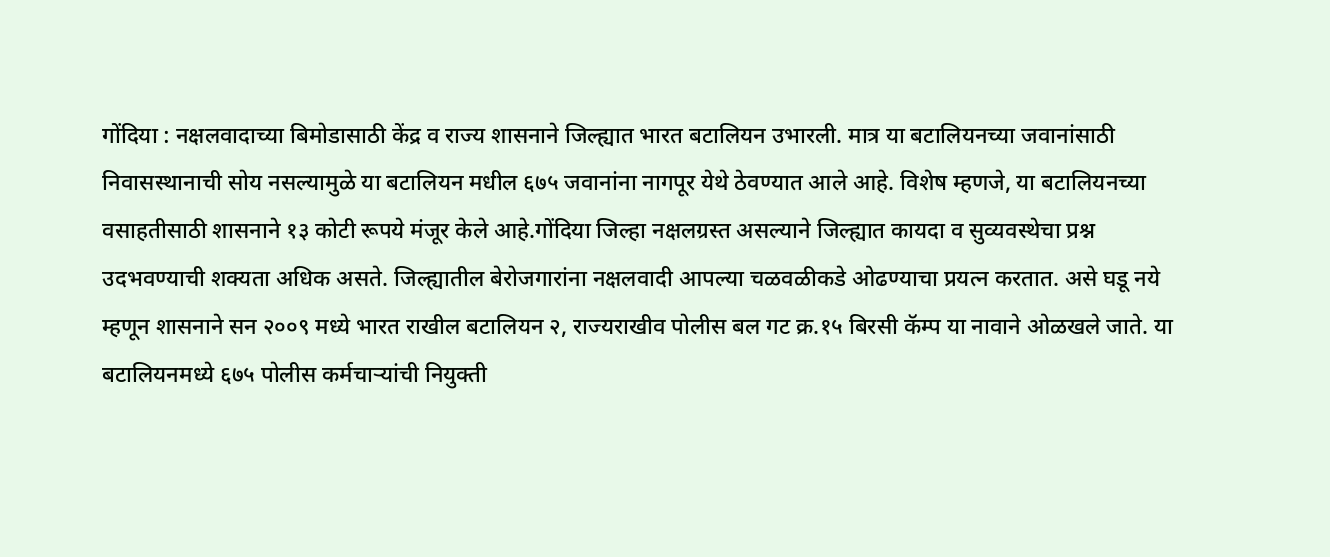गोंदिया : नक्षलवादाच्या बिमोडासाठी केंद्र व राज्य शासनाने जिल्ह्यात भारत बटालियन उभारली. मात्र या बटालियनच्या जवानांसाठी निवासस्थानाची सोय नसल्यामुळे या बटालियन मधील ६७५ जवानांना नागपूर येथे ठेवण्यात आले आहे. विशेष म्हणजे, या बटालियनच्या वसाहतीसाठी शासनाने १३ कोटी रूपये मंजूर केले आहे.गोंदिया जिल्हा नक्षलग्रस्त असल्याने जिल्ह्यात कायदा व सुव्यवस्थेचा प्रश्न उदभवण्याची शक्यता अधिक असते. जिल्ह्यातील बेरोजगारांना नक्षलवादी आपल्या चळवळीकडे ओढण्याचा प्रयत्न करतात. असे घडू नये म्हणून शासनाने सन २००९ मध्ये भारत राखील बटालियन २, राज्यराखीव पोलीस बल गट क्र.१५ बिरसी कॅम्प या नावाने ओळखले जाते. या बटालियनमध्ये ६७५ पोलीस कर्मचाऱ्यांची नियुक्ती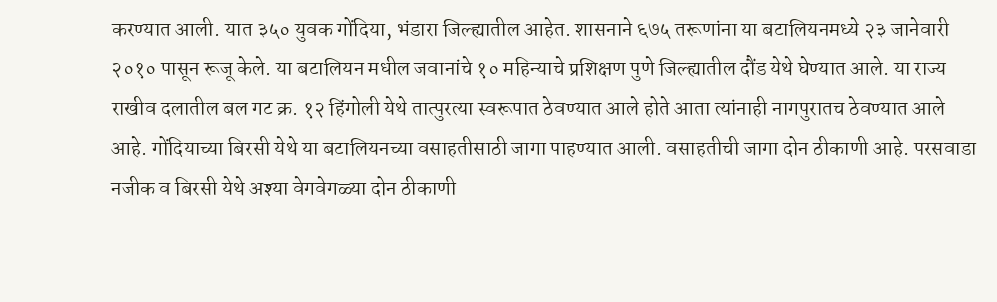करण्यात आली. यात ३५० युवक गोंदिया, भंडारा जिल्ह्यातील आहेत. शासनाने ६७५ तरूणांना या बटालियनमध्ये २३ जानेवारी २०१० पासून रूजू केले. या बटालियन मधील जवानांचे १० महिन्याचे प्रशिक्षण पुणे जिल्ह्यातील दौंड येथे घेण्यात आले. या राज्य राखीव दलातील बल गट क्र. १२ हिंगोली येथे तात्पुरत्या स्वरूपात ठेवण्यात आले होते आता त्यांनाही नागपुरातच ठेवण्यात आले आहे. गोंदियाच्या बिरसी येथे या बटालियनच्या वसाहतीसाठी जागा पाहण्यात आली. वसाहतीची जागा दोन ठीकाणी आहे. परसवाडा नजीक व बिरसी येथे अश्या वेगवेगळ्या दोन ठीकाणी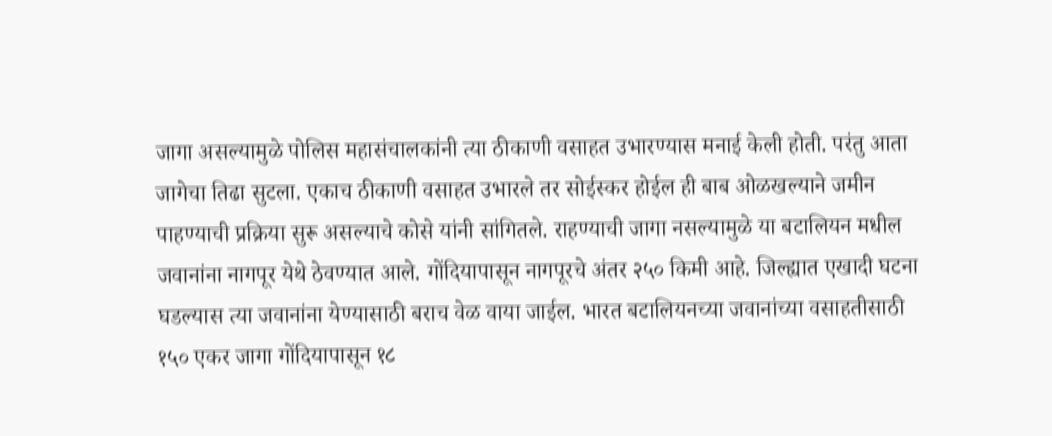जागा असल्यामुळे पोलिस महासंचालकांनी त्या ठीकाणी वसाहत उभारण्यास मनाई केली होती. परंतु आता जागेचा तिढा सुटला. एकाच ठीकाणी वसाहत उभारले तर सोईस्कर होईल ही बाब ओळखल्याने जमीन पाहण्याची प्रक्रिया सुरू असल्याचे कोसे यांनी सांगितले. राहण्याची जागा नसल्यामुळे या बटालियन मधील जवानांना नागपूर येथे ठेवण्यात आले. गोंदियापासून नागपूरचे अंतर २५० किमी आहे. जिल्ह्यात एखादी घटना घडल्यास त्या जवानांना येण्यासाठी बराच वेळ वाया जाईल. भारत बटालियनच्या जवानांच्या वसाहतीसाठी १५० एकर जागा गोंदियापासून १८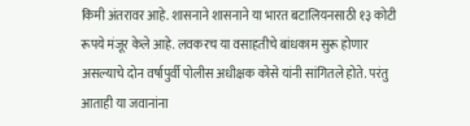किमी अंतरावर आहे. शासनाने शासनाने या भारत बटालियनसाठी १३ कोटी रूपये मंजूर केले आहे. लवकरच या वसाहतीचे बांधकाम सुरू होणार असल्याचे दोन वर्षापुर्वी पोलीस अधीक्षक कोसे यांनी सांगितले होते. परंतु आताही या जवानांना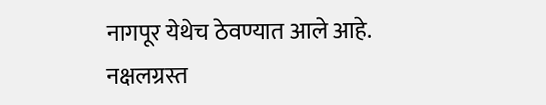नागपूर येथेच ठेवण्यात आले आहे. नक्षलग्रस्त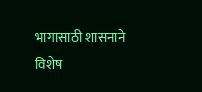भागासाठी शासनाने विशेष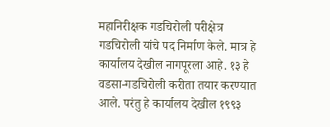महानिरीक्षक गडचिरोली परीक्षेत्र गडचिरोली यांचे पद निर्माण केले. मात्र हे कार्यालय देखील नागपूरला आहे. १३ हे वडसा-गडचिरोली करीता तयार करण्यात आले. परंतु हे कार्यालय देखील १९९३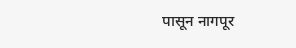पासून नागपूर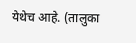येथेच आहे. (तालुका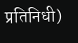प्रतिनिधी)